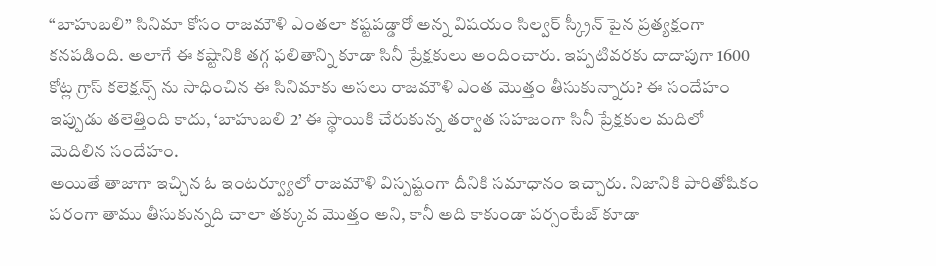“బాహుబలి” సినిమా కోసం రాజమౌళి ఎంతలా కష్టపడ్డారో అన్న విషయం సిల్వర్ స్క్రీన్ పైన ప్రత్యక్షంగా కనపడింది. అలాగే ఈ కష్టానికి తగ్గ ఫలితాన్ని కూడా సినీ ప్రేక్షకులు అందించారు. ఇప్పటివరకు దాదాపుగా 1600 కోట్ల గ్రాస్ కలెక్షన్స్ ను సాధించిన ఈ సినిమాకు అసలు రాజమౌళి ఎంత మొత్తం తీసుకున్నారు? ఈ సందేహం ఇప్పుడు తలెత్తింది కాదు, ‘బాహుబలి 2’ ఈ స్థాయికి చేరుకున్న తర్వాత సహజంగా సినీ ప్రేక్షకుల మదిలో మెదిలిన సందేహం.
అయితే తాజాగా ఇచ్చిన ఓ ఇంటర్వ్యూలో రాజమౌళి విస్పష్టంగా దీనికి సమాధానం ఇచ్చారు. నిజానికి పారితోషికం పరంగా తాము తీసుకున్నది చాలా తక్కువ మొత్తం అని, కానీ అది కాకుండా పర్సంటేజ్ కూడా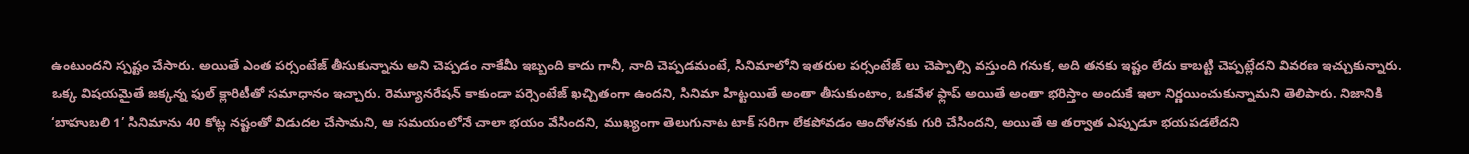ఉంటుందని స్పష్టం చేసారు. అయితే ఎంత పర్సంటేజ్ తీసుకున్నాను అని చెప్పడం నాకేమీ ఇబ్బంది కాదు గానీ, నాది చెప్పడమంటే, సినిమాలోని ఇతరుల పర్సంటేజ్ లు చెప్పాల్సి వస్తుంది గనుక, అది తనకు ఇష్టం లేదు కాబట్టి చెప్పట్లేదని వివరణ ఇచ్చుకున్నారు.
ఒక్క విషయమైతే జక్కన్న ఫుల్ క్లారిటీతో సమాధానం ఇచ్చారు. రెమ్యూనరేషన్ కాకుండా పర్సెంటేజ్ ఖచ్చితంగా ఉందని, సినిమా హిట్టయితే అంతా తీసుకుంటాం, ఒకవేళ ఫ్లాప్ అయితే అంతా భరిస్తాం అందుకే ఇలా నిర్ణయించుకున్నామని తెలిపారు. నిజానికి ‘బాహుబలి 1’ సినిమాను 40 కోట్ల నష్టంతో విడుదల చేసామని, ఆ సమయంలోనే చాలా భయం వేసిందని, ముఖ్యంగా తెలుగునాట టాక్ సరిగా లేకపోవడం ఆందోళనకు గురి చేసిందని, అయితే ఆ తర్వాత ఎప్పుడూ భయపడలేదని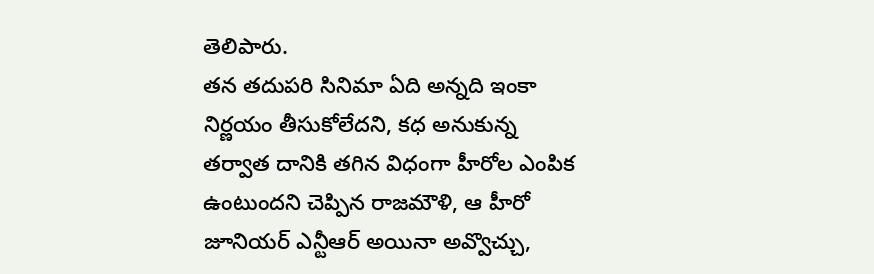తెలిపారు.
తన తదుపరి సినిమా ఏది అన్నది ఇంకా నిర్ణయం తీసుకోలేదని, కధ అనుకున్న తర్వాత దానికి తగిన విధంగా హీరోల ఎంపిక ఉంటుందని చెప్పిన రాజమౌళి, ఆ హీరో జూనియర్ ఎన్టీఆర్ అయినా అవ్వొచ్చు,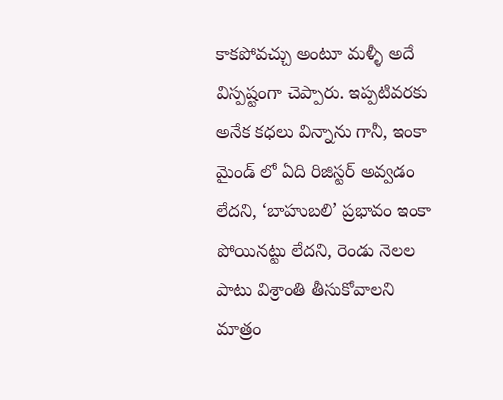కాకపోవచ్చు అంటూ మళ్ళీ అదే విస్పష్టంగా చెప్పారు. ఇప్పటివరకు అనేక కధలు విన్నాను గానీ, ఇంకా మైండ్ లో ఏది రిజిస్టర్ అవ్వడం లేదని, ‘బాహుబలి’ ప్రభావం ఇంకా పోయినట్టు లేదని, రెండు నెలల పాటు విశ్రాంతి తీసుకోవాలని మాత్రం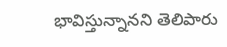భావిస్తున్నానని తెలిపారు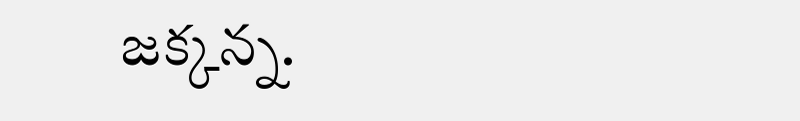జక్కన్న.